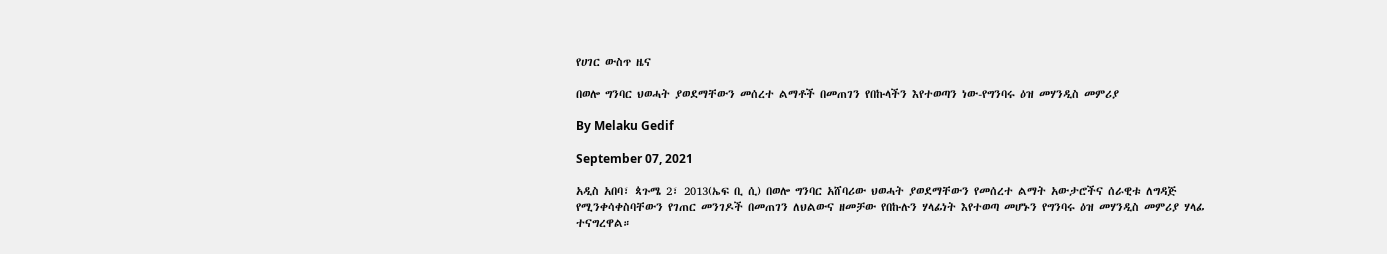የሀገር ውስጥ ዜና

በወሎ ግንባር ህወሓት ያወደማቸውን መሰረተ ልማቶች በመጠገን የበኩላችን እየተወጣን ነው-የግንባሩ ዕዝ መሃንዲስ መምሪያ

By Melaku Gedif

September 07, 2021

አዲስ አበባ፣ ጳጉሜ 2፣ 2013(ኤፍ ቢ ሲ) በወሎ ግንባር አሸባሪው ህወሓት ያወደማቸውን የመሰረተ ልማት አውታሮችና ሰራዊቱ ለግዳጅ የሚንቀሳቀስባቸውን የገጠር መንገዶች በመጠገን ለህልውና ዘመቻው የበኩሉን ሃላፊነት እየተወጣ መሆኑን የግንባሩ ዕዝ መሃንዲስ መምሪያ ሃላፊ ተናግረዋል።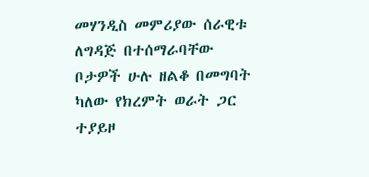መሃንዲስ መምሪያው ሰራዊቱ ለግዳጅ በተሰማራባቸው ቦታዎች ሁሉ ዘልቆ በመግባት ካለው የክረምት ወራት ጋር ተያይዞ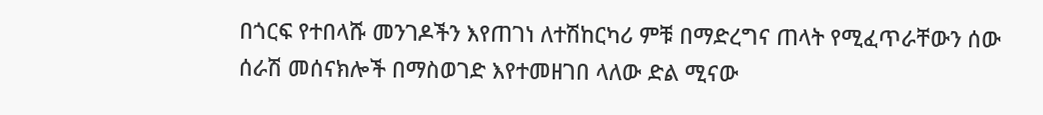በጎርፍ የተበላሹ መንገዶችን እየጠገነ ለተሽከርካሪ ምቹ በማድረግና ጠላት የሚፈጥራቸውን ሰው ሰራሽ መሰናክሎች በማስወገድ እየተመዘገበ ላለው ድል ሚናው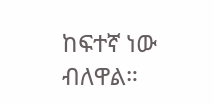ከፍተኛ ነው ብለዋል።